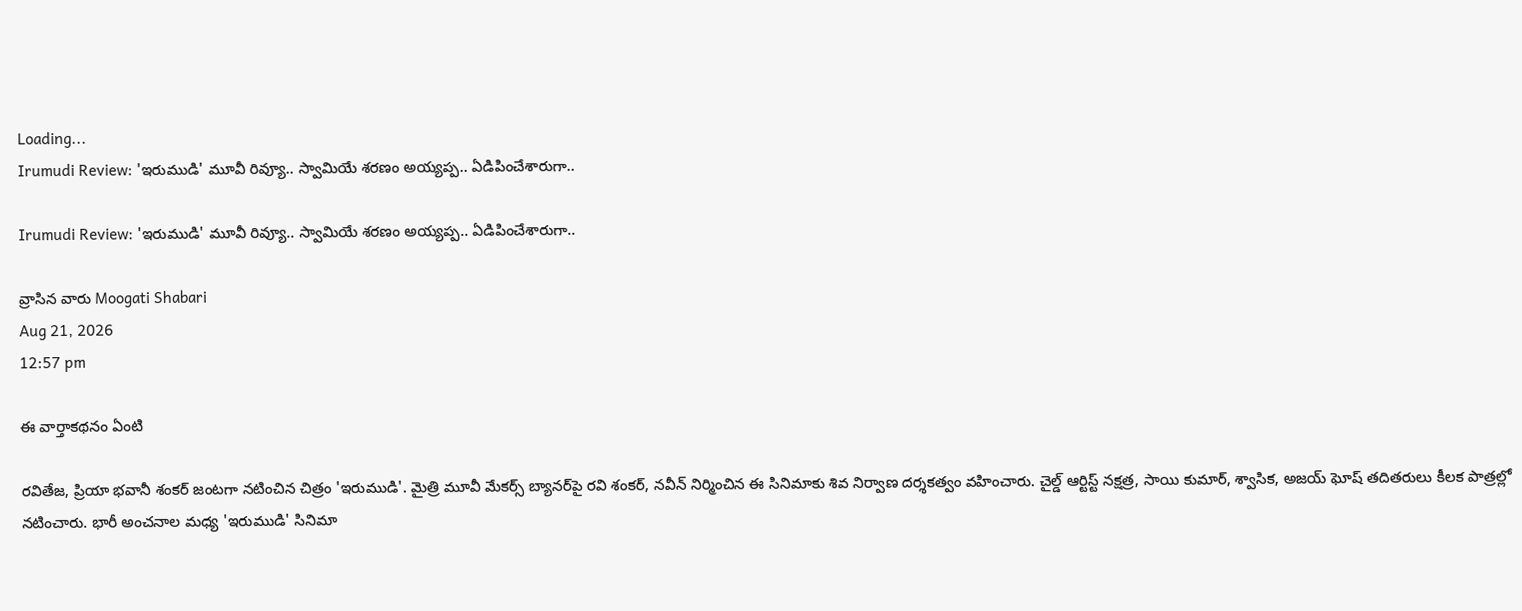Loading...
Irumudi Review: 'ఇరుముడి' మూవీ రివ్యూ.. స్వామియే శరణం అయ్యప్ప.. ఏడిపించేశారుగా..

Irumudi Review: 'ఇరుముడి' మూవీ రివ్యూ.. స్వామియే శరణం అయ్యప్ప.. ఏడిపించేశారుగా..

వ్రాసిన వారు Moogati Shabari
Aug 21, 2026
12:57 pm

ఈ వార్తాకథనం ఏంటి

రవితేజ, ప్రియా భవానీ శంకర్ జంటగా నటించిన చిత్రం 'ఇరుముడి'. మైత్రి మూవీ మేకర్స్ బ్యానర్‌పై రవి శంకర్, నవీన్ నిర్మించిన ఈ సినిమాకు శివ నిర్వాణ దర్శకత్వం వహించారు. చైల్డ్ ఆర్టిస్ట్ నక్షత్ర, సాయి కుమార్, శ్వాసిక, అజయ్ ఘోష్ తదితరులు కీలక పాత్రల్లో నటించారు. భారీ అంచనాల మధ్య 'ఇరుముడి' సినిమా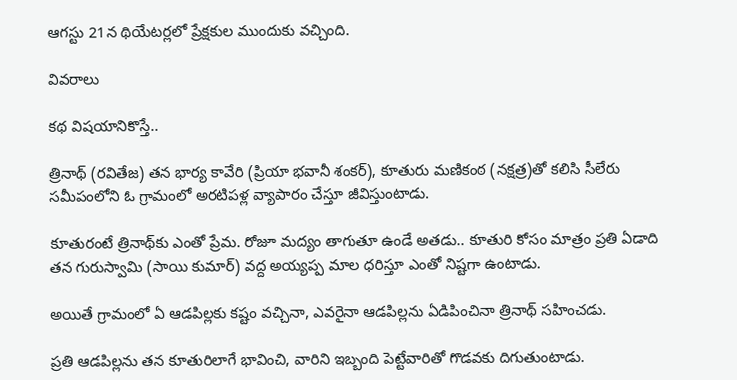ఆగస్టు 21న థియేటర్లలో ప్రేక్షకుల ముందుకు వచ్చింది.

వివరాలు

కథ విషయానికొస్తే..

త్రినాథ్ (రవితేజ) తన భార్య కావేరి (ప్రియా భవానీ శంకర్), కూతురు మణికంఠ (నక్షత్ర)తో కలిసి సీలేరు సమీపంలోని ఓ గ్రామంలో అరటిపళ్ల వ్యాపారం చేస్తూ జీవిస్తుంటాడు.

కూతురంటే త్రినాథ్‌కు ఎంతో ప్రేమ. రోజూ మద్యం తాగుతూ ఉండే అతడు.. కూతురి కోసం మాత్రం ప్రతి ఏడాది తన గురుస్వామి (సాయి కుమార్) వద్ద అయ్యప్ప మాల ధరిస్తూ ఎంతో నిష్టగా ఉంటాడు.

అయితే గ్రామంలో ఏ ఆడపిల్లకు కష్టం వచ్చినా, ఎవరైనా ఆడపిల్లను ఏడిపించినా త్రినాథ్ సహించడు.

ప్రతి ఆడపిల్లను తన కూతురిలాగే భావించి, వారిని ఇబ్బంది పెట్టేవారితో గొడవకు దిగుతుంటాడు.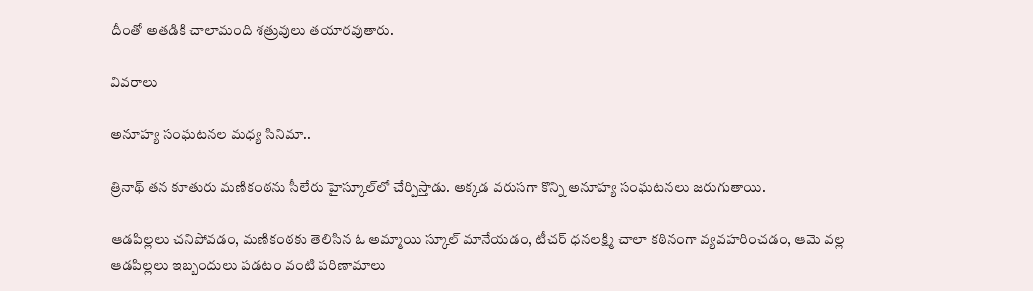దీంతో అతడికి చాలామంది శత్రువులు తయారవుతారు.

వివరాలు

అనూహ్య సంఘటనల మధ్య సినిమా..

త్రినాథ్ తన కూతురు మణికంఠను సీలేరు హైస్కూల్‌లో చేర్పిస్తాడు. అక్కడ వరుసగా కొన్ని అనూహ్య సంఘటనలు జరుగుతాయి.

ఆడపిల్లలు చనిపోవడం, మణికంఠకు తెలిసిన ఓ అమ్మాయి స్కూల్ మానేయడం, టీచర్ ధనలక్ష్మి చాలా కఠినంగా వ్యవహరించడం, ఆమె వల్ల ఆడపిల్లలు ఇబ్బందులు పడటం వంటి పరిణామాలు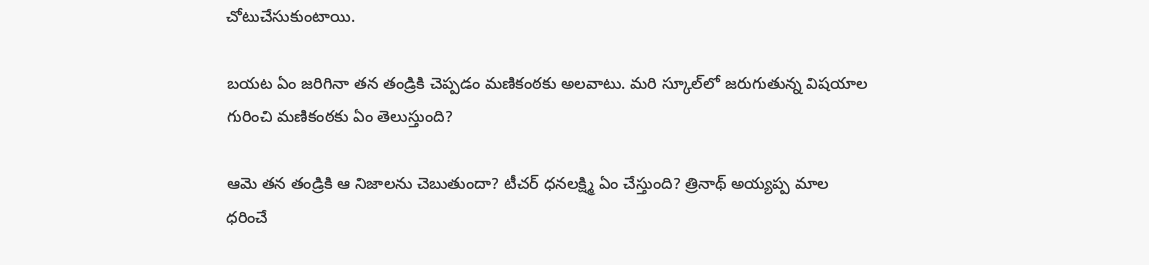చోటుచేసుకుంటాయి.

బయట ఏం జరిగినా తన తండ్రికి చెప్పడం మణికంఠకు అలవాటు. మరి స్కూల్‌లో జరుగుతున్న విషయాల గురించి మణికంఠకు ఏం తెలుస్తుంది?

ఆమె తన తండ్రికి ఆ నిజాలను చెబుతుందా? టీచర్ ధనలక్ష్మి ఏం చేస్తుంది? త్రినాథ్ అయ్యప్ప మాల ధరించే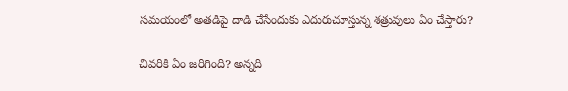సమయంలో అతడిపై దాడి చేసేందుకు ఎదురుచూస్తున్న శత్రువులు ఏం చేస్తారు?

చివరికి ఏం జరిగింది? అన్నది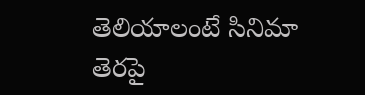తెలియాలంటే సినిమా తెరపై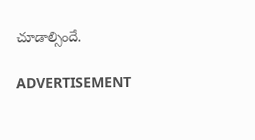చూడాల్సిందే.

ADVERTISEMENT